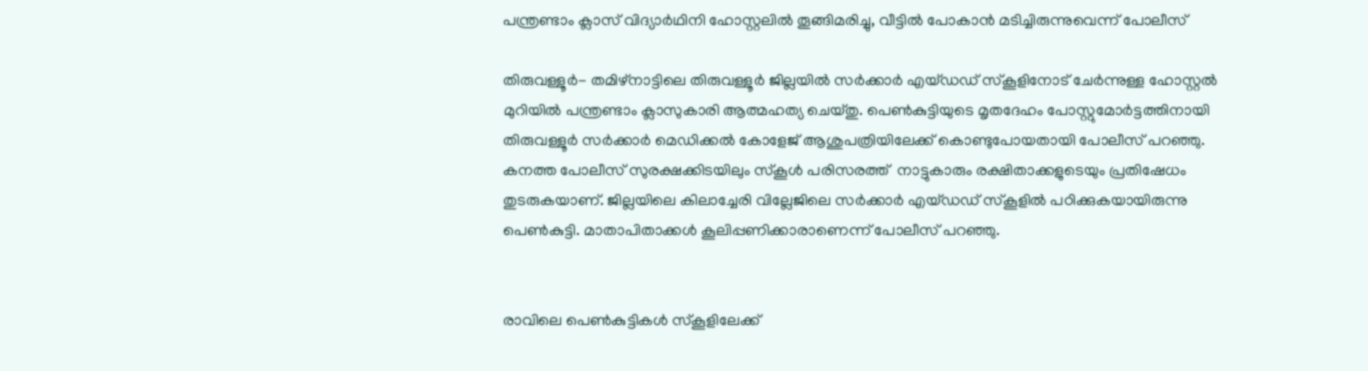പന്ത്രണ്ടാം ക്ലാസ് വിദ്യാര്‍ഥിനി ഹോസ്റ്റലില്‍ തൂങ്ങിമരിച്ചു, വീട്ടില്‍ പോകാന്‍ മടിച്ചിരുന്നുവെന്ന് പോലീസ്

തിരുവള്ളൂര്‍- തമിഴ്‌നാട്ടിലെ തിരുവള്ളൂര്‍ ജില്ലയില്‍ സര്‍ക്കാര്‍ എയ്ഡഡ് സ്‌കൂളിനോട് ചേര്‍ന്നുള്ള ഹോസ്റ്റല്‍ മുറിയില്‍ പന്ത്രണ്ടാം ക്ലാസുകാരി ആത്മഹത്യ ചെയ്തു. പെണ്‍കുട്ടിയുടെ മൃതദേഹം പോസ്റ്റുമോര്‍ട്ടത്തിനായി തിരുവള്ളൂര്‍ സര്‍ക്കാര്‍ മെഡിക്കല്‍ കോളേജ് ആശുപത്രിയിലേക്ക് കൊണ്ടുപോയതായി പോലീസ് പറഞ്ഞു.
കനത്ത പോലീസ് സുരക്ഷക്കിടയിലും സ്‌കൂള്‍ പരിസരത്ത്  നാട്ടുകാരും രക്ഷിതാക്കളുടെയും പ്രതിഷേധം തുടരുകയാണ്. ജില്ലയിലെ കിലാച്ചേരി വില്ലേജിലെ സര്‍ക്കാര്‍ എയ്ഡഡ് സ്‌കൂളില്‍ പഠിക്കുകയായിരുന്നു പെണ്‍കുട്ടി. മാതാപിതാക്കള്‍ കൂലിപ്പണിക്കാരാണെന്ന് പോലീസ് പറഞ്ഞു.


രാവിലെ പെണ്‍കുട്ടികള്‍ സ്‌കൂളിലേക്ക്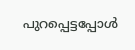പുറപ്പെട്ടപ്പോള്‍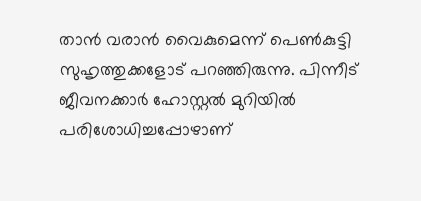താന്‍ വരാന്‍ വൈകുമെന്ന് പെണ്‍കുട്ടി സുഹൃത്തുക്കളോട് പറഞ്ഞിരുന്നു. പിന്നീട് ജീവനക്കാര്‍ ഹോസ്റ്റല്‍ മുറിയില്‍ പരിശോധിച്ചപ്പോഴാണ്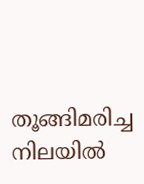തൂങ്ങിമരിച്ച നിലയില്‍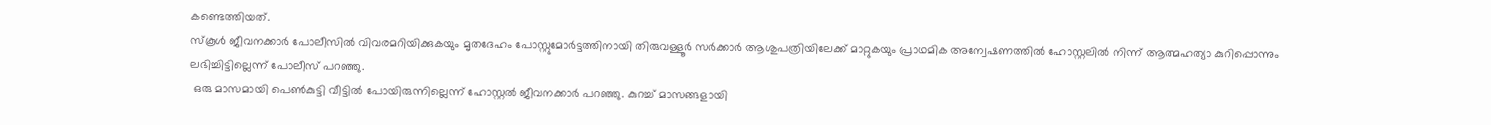കണ്ടെത്തിയത്.
സ്‌കൂള്‍ ജീവനക്കാര്‍ പോലീസില്‍ വിവരമറിയിക്കുകയും മൃതദേഹം പോസ്റ്റുമോര്‍ട്ടത്തിനായി തിരുവള്ളൂര്‍ സര്‍ക്കാര്‍ ആശുപത്രിയിലേക്ക് മാറ്റുകയും പ്രാഥമിക അന്വേഷണത്തില്‍ ഹോസ്റ്റലില്‍ നിന്ന് ആത്മഹത്യാ കുറിപ്പൊന്നും ലഭിച്ചിട്ടില്ലെന്ന് പോലീസ് പറഞ്ഞു.
 ഒരു മാസമായി പെണ്‍കുട്ടി വീട്ടില്‍ പോയിരുന്നില്ലെന്ന് ഹോസ്റ്റല്‍ ജീവനക്കാര്‍ പറഞ്ഞു. കുറച്ച് മാസങ്ങളായി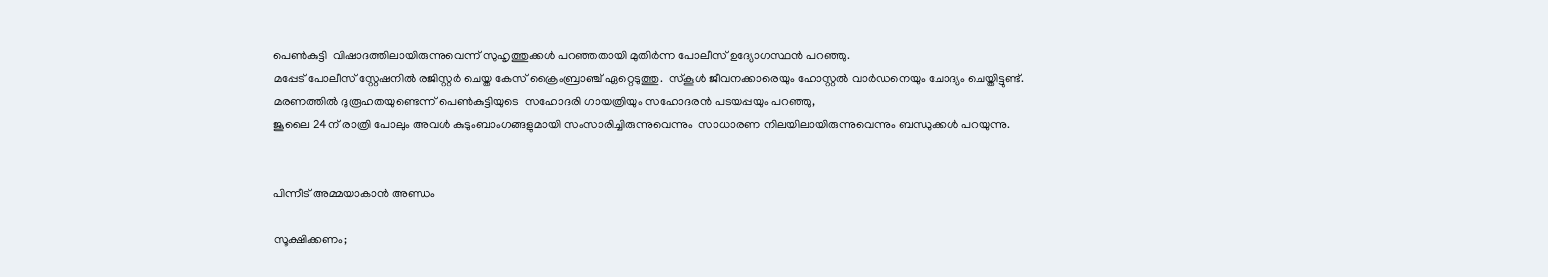പെണ്‍കുട്ടി  വിഷാദത്തിലായിരുന്നുവെന്ന് സുഹൃത്തുക്കള്‍ പറഞ്ഞതായി മുതിര്‍ന്ന പോലീസ് ഉദ്യോഗസ്ഥന്‍ പറഞ്ഞു.
മപ്പേട് പോലീസ് സ്റ്റേഷനില്‍ രജിസ്റ്റര്‍ ചെയ്ത കേസ് ക്രൈംബ്രാഞ്ച് ഏറ്റെടുത്തു.  സ്‌കൂള്‍ ജീവനക്കാരെയും ഹോസ്റ്റല്‍ വാര്‍ഡനെയും ചോദ്യം ചെയ്തിട്ടുണ്ട്.
മരണത്തില്‍ ദുരൂഹതയുണ്ടെന്ന് പെണ്‍കുട്ടിയുടെ  സഹോദരി ഗായത്രിയും സഹോദരന്‍ പടയപ്പയും പറഞ്ഞു,
ജൂലൈ 24ന് രാത്രി പോലും അവള്‍ കുടുംബാംഗങ്ങളുമായി സംസാരിച്ചിരുന്നുവെന്നും  സാധാരണ നിലയിലായിരുന്നുവെന്നും ബന്ധുക്കള്‍ പറയുന്നു.


പിന്നീട് അമ്മയാകാന്‍ അണ്ഡം

സൂക്ഷിക്കണം;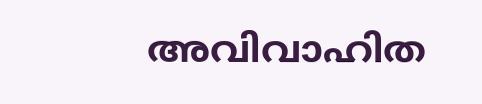അവിവാഹിത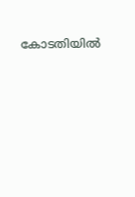കോടതിയില്‍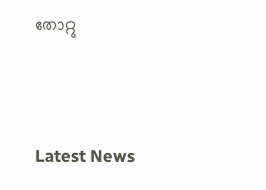തോറ്റു





Latest News